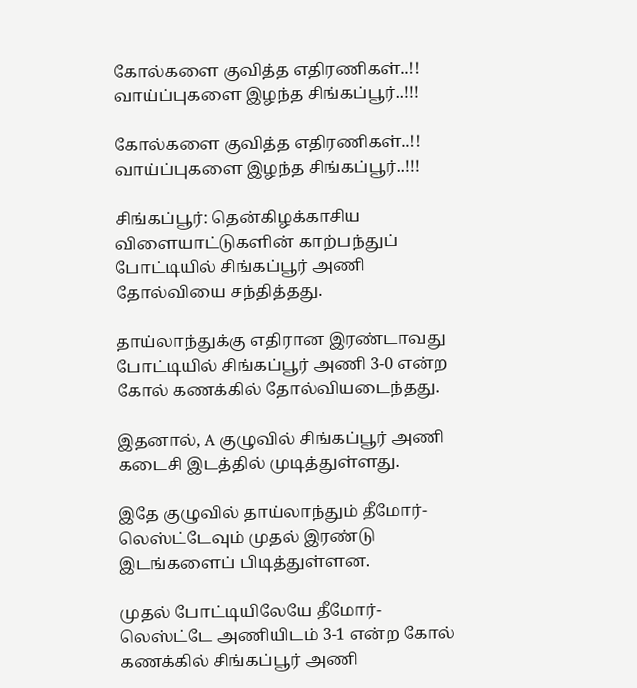கோல்களை குவித்த எதிரணிகள்..!! வாய்ப்புகளை இழந்த சிங்கப்பூர்..!!!

கோல்களை குவித்த எதிரணிகள்..!! வாய்ப்புகளை இழந்த சிங்கப்பூர்..!!!

சிங்கப்பூர்: தென்கிழக்காசிய விளையாட்டுகளின் காற்பந்துப் போட்டியில் சிங்கப்பூர் அணி தோல்வியை சந்தித்தது.

தாய்லாந்துக்கு எதிரான இரண்டாவது போட்டியில் சிங்கப்பூர் அணி 3-0 என்ற கோல் கணக்கில் தோல்வியடைந்தது.

இதனால், A குழுவில் சிங்கப்பூர் அணி கடைசி இடத்தில் முடித்துள்ளது.

இதே குழுவில் தாய்லாந்தும் தீமோர்-லெஸ்ட்டேவும் முதல் இரண்டு இடங்களைப் பிடித்துள்ளன.

முதல் போட்டியிலேயே தீமோர்-லெஸ்ட்டே அணியிடம் 3-1 என்ற கோல் கணக்கில் சிங்கப்பூர் அணி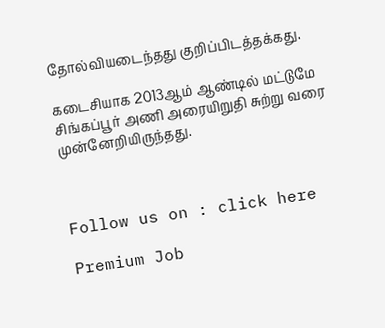தோல்வியடைந்தது குறிப்பிடத்தக்கது.

கடைசியாக 2013ஆம் ஆண்டில் மட்டுமே சிங்கப்பூர் அணி அரையிறுதி சுற்று வரை முன்னேறியிருந்தது.



Follow us on : click here

Premium Job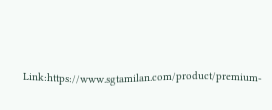Link:https://www.sgtamilan.com/product/premium-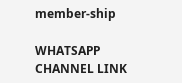member-ship

WHATSAPP CHANNEL LINK